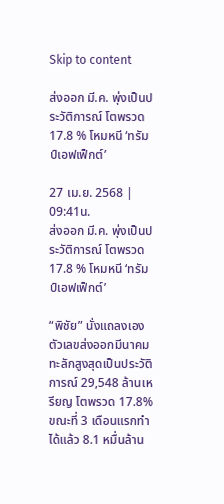Skip to content

ส่งออก มี.ค. พุ่งเป็นประวัติการณ์ โตพรวด 17.8 % โหมหนี ‘ทรัมป์เอฟเฟ็กต์’

27 เม.ย. 2568 | 09:41น.
ส่งออก มี.ค. พุ่งเป็นประวัติการณ์ โตพรวด 17.8 % โหมหนี ‘ทรัมป์เอฟเฟ็กต์’

“พิชัย” นั่งแถลงเอง ตัวเลขส่งออกมีนาคมทะลักสูงสุดเป็นประวัติการณ์ 29,548 ล้านเหรียญ โตพรวด 17.8% ขณะที่ 3 เดือนแรกทำได้แล้ว 8.1 หมื่นล้าน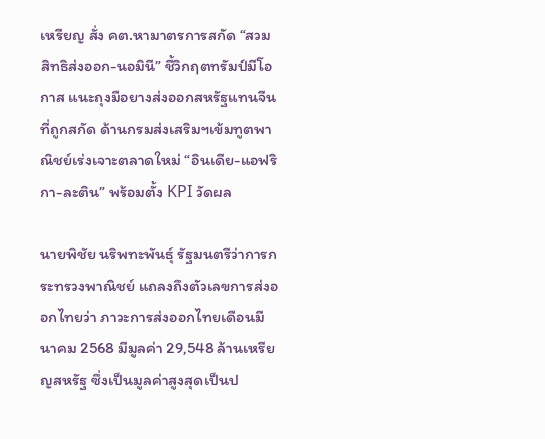เหรียญ สั่ง คต.หามาตรการสกัด “สวมสิทธิส่งออก-นอมินี” ชี้วิกฤตทรัมป์มีโอกาส แนะถุงมือยางส่งออกสหรัฐแทนจีนที่ถูกสกัด ด้านกรมส่งเสริมฯเข้มทูตพาณิชย์เร่งเจาะตลาดใหม่ “อินเดีย-แอฟริกา-ละติน” พร้อมตั้ง KPI วัดผล

นายพิชัย นริพทะพันธุ์ รัฐมนตรีว่าการกระทรวงพาณิชย์ แถลงถึงตัวเลขการส่งออกไทยว่า ภาวะการส่งออกไทยเดือนมีนาคม 2568 มีมูลค่า 29,548 ล้านเหรียญสหรัฐ ซึ่งเป็นมูลค่าสูงสุดเป็นป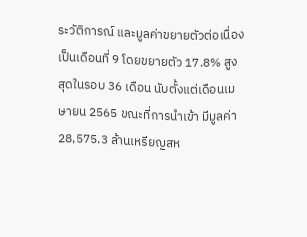ระวัติการณ์ และมูลค่าขยายตัวต่อเนื่องเป็นเดือนที่ 9 โดยขยายตัว 17.8% สูงสุดในรอบ 36 เดือน นับตั้งแต่เดือนเมษายน 2565 ขณะที่การนำเข้า มีมูลค่า 28,575.3 ล้านเหรียญสห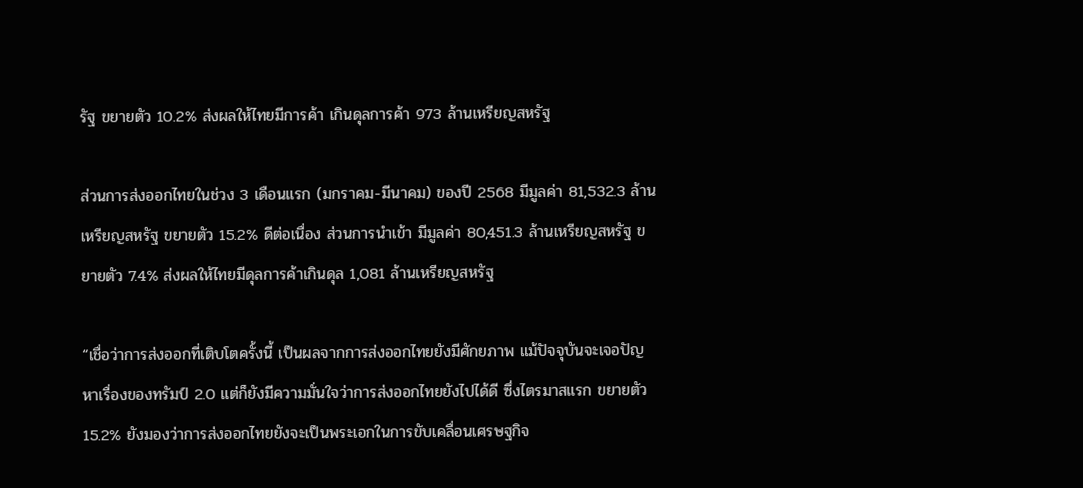รัฐ ขยายตัว 10.2% ส่งผลให้ไทยมีการค้า เกินดุลการค้า 973 ล้านเหรียญสหรัฐ

ส่วนการส่งออกไทยในช่วง 3 เดือนแรก (มกราคม-มีนาคม) ของปี 2568 มีมูลค่า 81,532.3 ล้านเหรียญสหรัฐ ขยายตัว 15.2% ดีต่อเนื่อง ส่วนการนำเข้า มีมูลค่า 80,451.3 ล้านเหรียญสหรัฐ ขยายตัว 7.4% ส่งผลให้ไทยมีดุลการค้าเกินดุล 1,081 ล้านเหรียญสหรัฐ

“เชื่อว่าการส่งออกที่เติบโตครั้งนี้ เป็นผลจากการส่งออกไทยยังมีศักยภาพ แม้ปัจจุบันจะเจอปัญหาเรื่องของทรัมป์ 2.0 แต่ก็ยังมีความมั่นใจว่าการส่งออกไทยยังไปได้ดี ซึ่งไตรมาสแรก ขยายตัว 15.2% ยังมองว่าการส่งออกไทยยังจะเป็นพระเอกในการขับเคลื่อนเศรษฐกิจ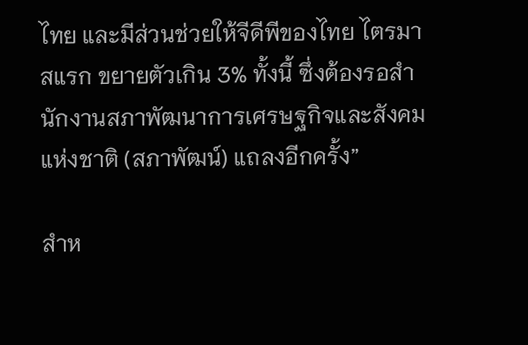ไทย และมีส่วนช่วยให้จีดีพีของไทย ไตรมาสแรก ขยายตัวเกิน 3% ทั้งนี้ ซึ่งต้องรอสำนักงานสภาพัฒนาการเศรษฐกิจและสังคมแห่งชาติ (สภาพัฒน์) แถลงอีกครั้ง”

สำห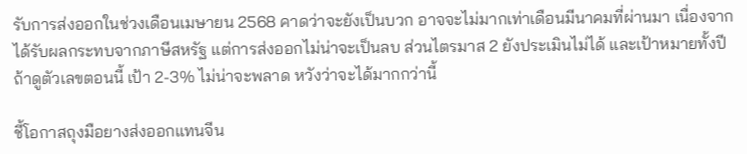รับการส่งออกในช่วงเดือนเมษายน 2568 คาดว่าจะยังเป็นบวก อาจจะไม่มากเท่าเดือนมีนาคมที่ผ่านมา เนื่องจากได้รับผลกระทบจากภาษีสหรัฐ แต่การส่งออกไม่น่าจะเป็นลบ ส่วนไตรมาส 2 ยังประเมินไม่ได้ และเป้าหมายทั้งปี ถ้าดูตัวเลขตอนนี้ เป้า 2-3% ไม่น่าจะพลาด หวังว่าจะได้มากกว่านี้

ชี้โอกาสถุงมือยางส่งออกแทนจีน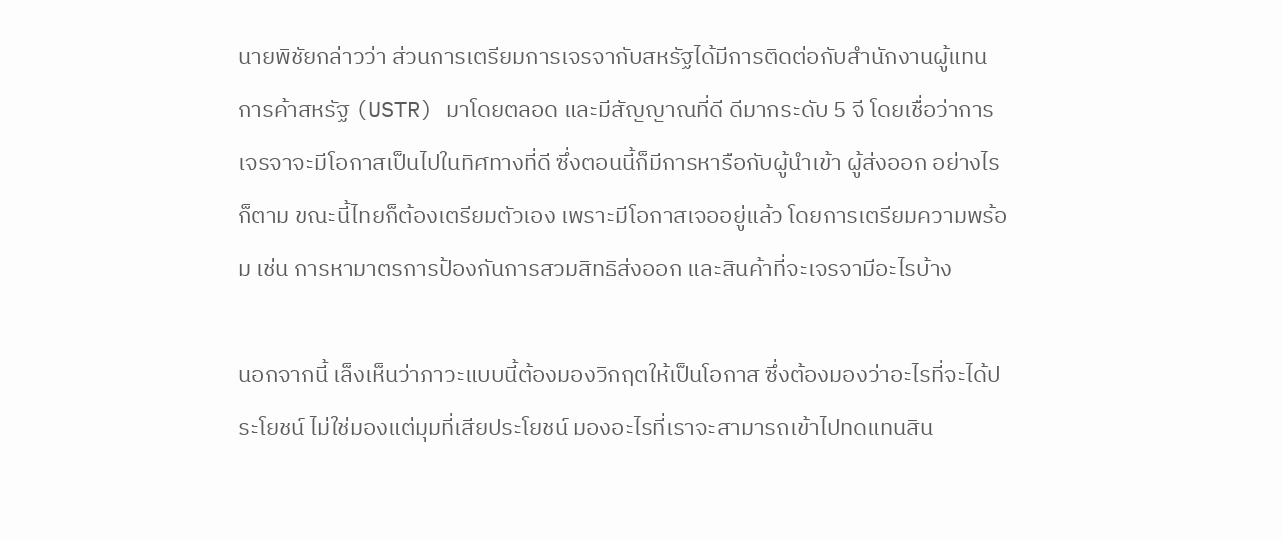นายพิชัยกล่าวว่า ส่วนการเตรียมการเจรจากับสหรัฐได้มีการติดต่อกับสำนักงานผู้แทนการค้าสหรัฐ (USTR) มาโดยตลอด และมีสัญญาณที่ดี ดีมากระดับ 5 จี โดยเชื่อว่าการเจรจาจะมีโอกาสเป็นไปในทิศทางที่ดี ซึ่งตอนนี้ก็มีการหารือกับผู้นำเข้า ผู้ส่งออก อย่างไรก็ตาม ขณะนี้ไทยก็ต้องเตรียมตัวเอง เพราะมีโอกาสเจออยู่แล้ว โดยการเตรียมความพร้อม เช่น การหามาตรการป้องกันการสวมสิทธิส่งออก และสินค้าที่จะเจรจามีอะไรบ้าง

นอกจากนี้ เล็งเห็นว่าภาวะแบบนี้ต้องมองวิกฤตให้เป็นโอกาส ซึ่งต้องมองว่าอะไรที่จะได้ประโยชน์ ไม่ใช่มองแต่มุมที่เสียประโยชน์ มองอะไรที่เราจะสามารถเข้าไปทดแทนสิน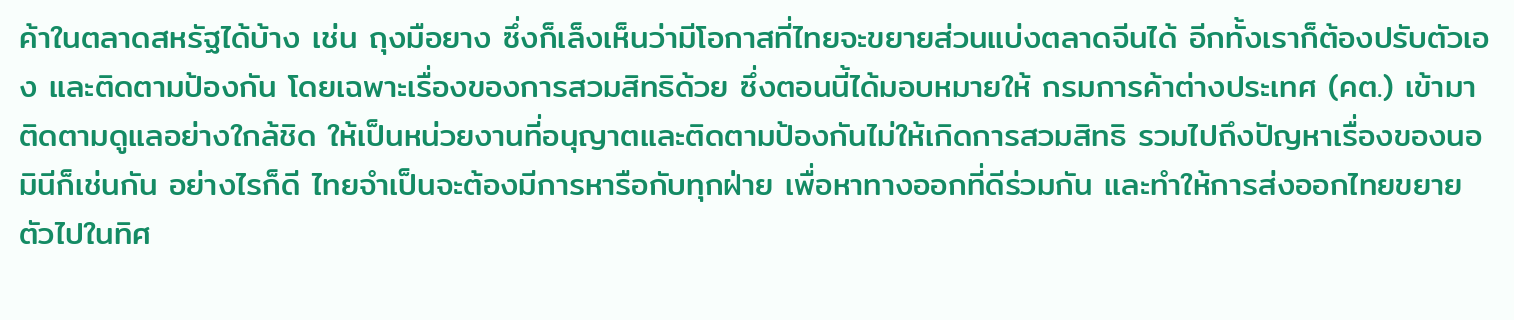ค้าในตลาดสหรัฐได้บ้าง เช่น ถุงมือยาง ซึ่งก็เล็งเห็นว่ามีโอกาสที่ไทยจะขยายส่วนแบ่งตลาดจีนได้ อีกทั้งเราก็ต้องปรับตัวเอง และติดตามป้องกัน โดยเฉพาะเรื่องของการสวมสิทธิด้วย ซึ่งตอนนี้ได้มอบหมายให้ กรมการค้าต่างประเทศ (คต.) เข้ามาติดตามดูแลอย่างใกล้ชิด ให้เป็นหน่วยงานที่อนุญาตและติดตามป้องกันไม่ให้เกิดการสวมสิทธิ รวมไปถึงปัญหาเรื่องของนอมินีก็เช่นกัน อย่างไรก็ดี ไทยจำเป็นจะต้องมีการหารือกับทุกฝ่าย เพื่อหาทางออกที่ดีร่วมกัน และทำให้การส่งออกไทยขยายตัวไปในทิศ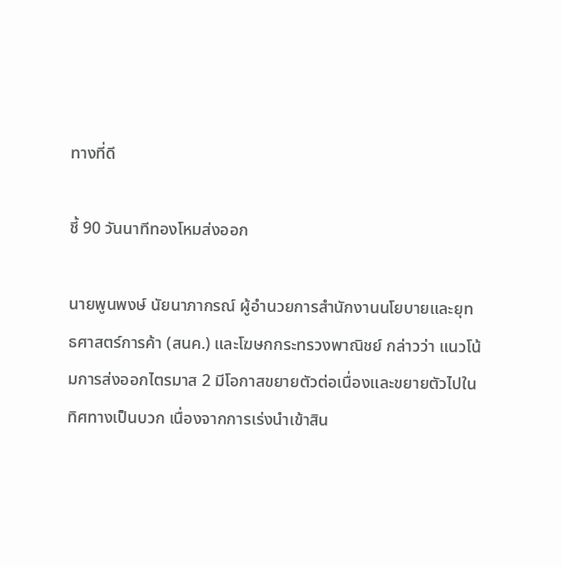ทางที่ดี

ชี้ 90 วันนาทีทองโหมส่งออก

นายพูนพงษ์ นัยนาภากรณ์ ผู้อำนวยการสำนักงานนโยบายและยุทธศาสตร์การค้า (สนค.) และโฆษกกระทรวงพาณิชย์ กล่าวว่า แนวโน้มการส่งออกไตรมาส 2 มีโอกาสขยายตัวต่อเนื่องและขยายตัวไปในทิศทางเป็นบวก เนื่องจากการเร่งนำเข้าสิน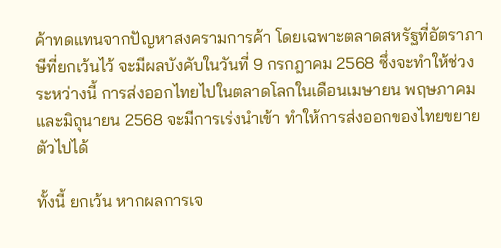ค้าทดแทนจากปัญหาสงครามการค้า โดยเฉพาะตลาดสหรัฐที่อัตราภาษีที่ยกเว้นไว้ จะมีผลบังคับในวันที่ 9 กรกฎาคม 2568 ซึ่งจะทำให้ช่วงระหว่างนี้ การส่งออกไทยไปในตลาดโลกในเดือนเมษายน พฤษภาคม และมิถุนายน 2568 จะมีการเร่งนำเข้า ทำให้การส่งออกของไทยขยายตัวไปได้

ทั้งนี้ ยกเว้น หากผลการเจ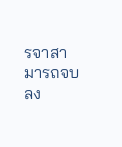รจาสามารถจบลง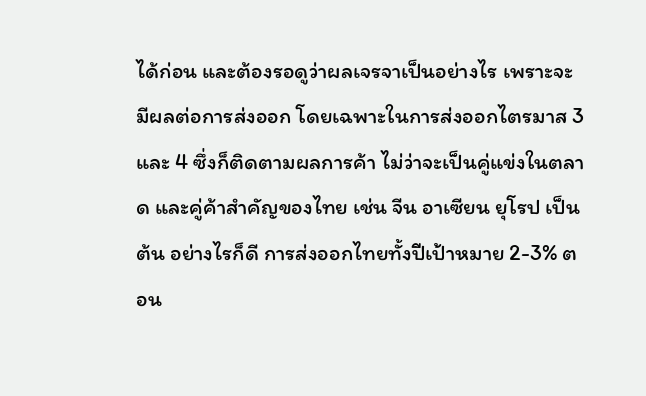ได้ก่อน และต้องรอดูว่าผลเจรจาเป็นอย่างไร เพราะจะมีผลต่อการส่งออก โดยเฉพาะในการส่งออกไตรมาส 3 และ 4 ซึ่งก็ติดตามผลการค้า ไม่ว่าจะเป็นคู่แข่งในตลาด และคู่ค้าสำคัญของไทย เช่น จีน อาเซียน ยุโรป เป็นต้น อย่างไรก็ดี การส่งออกไทยทั้งปีเป้าหมาย 2-3% ตอน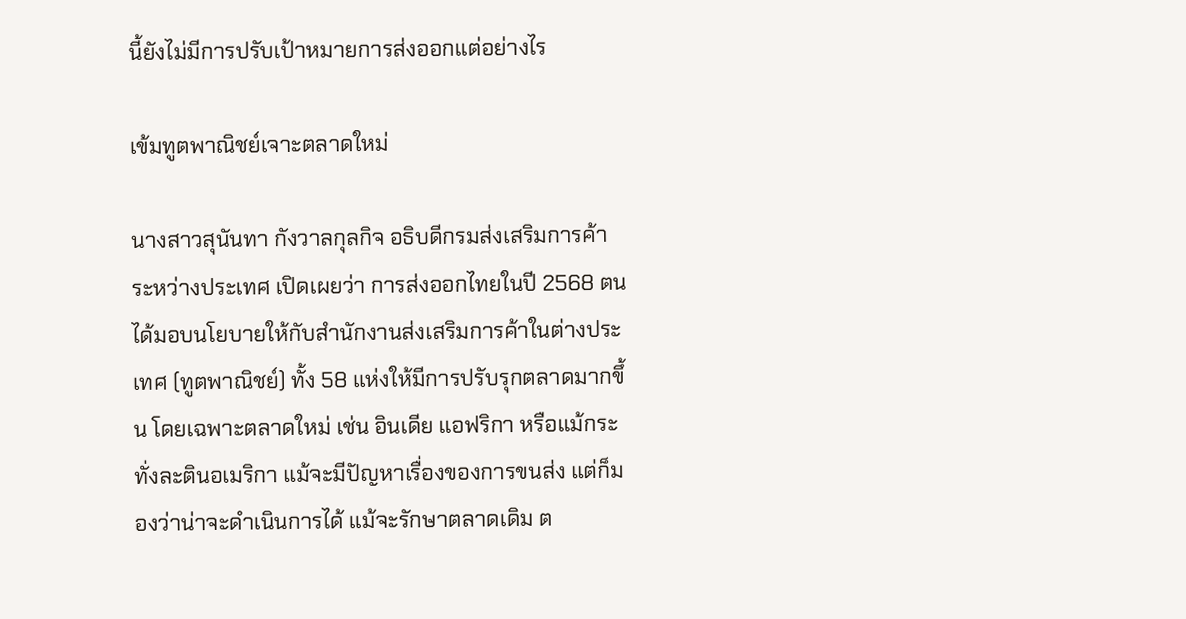นี้ยังไม่มีการปรับเป้าหมายการส่งออกแต่อย่างไร

เข้มทูตพาณิชย์เจาะตลาดใหม่

นางสาวสุนันทา กังวาลกุลกิจ อธิบดีกรมส่งเสริมการค้าระหว่างประเทศ เปิดเผยว่า การส่งออกไทยในปี 2568 ตนได้มอบนโยบายให้กับสำนักงานส่งเสริมการค้าในต่างประเทศ (ทูตพาณิชย์) ทั้ง 58 แห่งให้มีการปรับรุกตลาดมากขึ้น โดยเฉพาะตลาดใหม่ เช่น อินเดีย แอฟริกา หรือแม้กระทั่งละตินอเมริกา แม้จะมีปัญหาเรื่องของการขนส่ง แต่ก็มองว่าน่าจะดำเนินการได้ แม้จะรักษาตลาดเดิม ต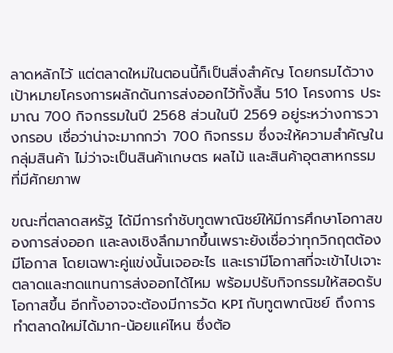ลาดหลักไว้ แต่ตลาดใหม่ในตอนนี้ก็เป็นสิ่งสำคัญ โดยกรมได้วางเป้าหมายโครงการผลักดันการส่งออกไว้ทั้งสิ้น 510 โครงการ ประมาณ 700 กิจกรรมในปี 2568 ส่วนในปี 2569 อยู่ระหว่างการวางกรอบ เชื่อว่าน่าจะมากกว่า 700 กิจกรรม ซึ่งจะให้ความสำคัญในกลุ่มสินค้า ไม่ว่าจะเป็นสินค้าเกษตร ผลไม้ และสินค้าอุตสาหกรรมที่มีศักยภาพ

ขณะที่ตลาดสหรัฐ ได้มีการกำชับทูตพาณิชย์ให้มีการศึกษาโอกาสของการส่งออก และลงเชิงลึกมากขึ้นเพราะยังเชื่อว่าทุกวิกฤตต้องมีโอกาส โดยเฉพาะคู่แข่งนั้นเจออะไร และเรามีโอกาสที่จะเข้าไปเจาะตลาดและทดแทนการส่งออกได้ไหม พร้อมปรับกิจกรรมให้สอดรับโอกาสขึ้น อีกทั้งอาจจะต้องมีการวัด KPI กับทูตพาณิชย์ ถึงการทำตลาดใหม่ได้มาก-น้อยแค่ไหน ซึ่งต้อ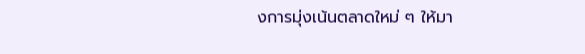งการมุ่งเน้นตลาดใหม่ ๆ ให้มา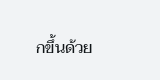กขึ้นด้วย